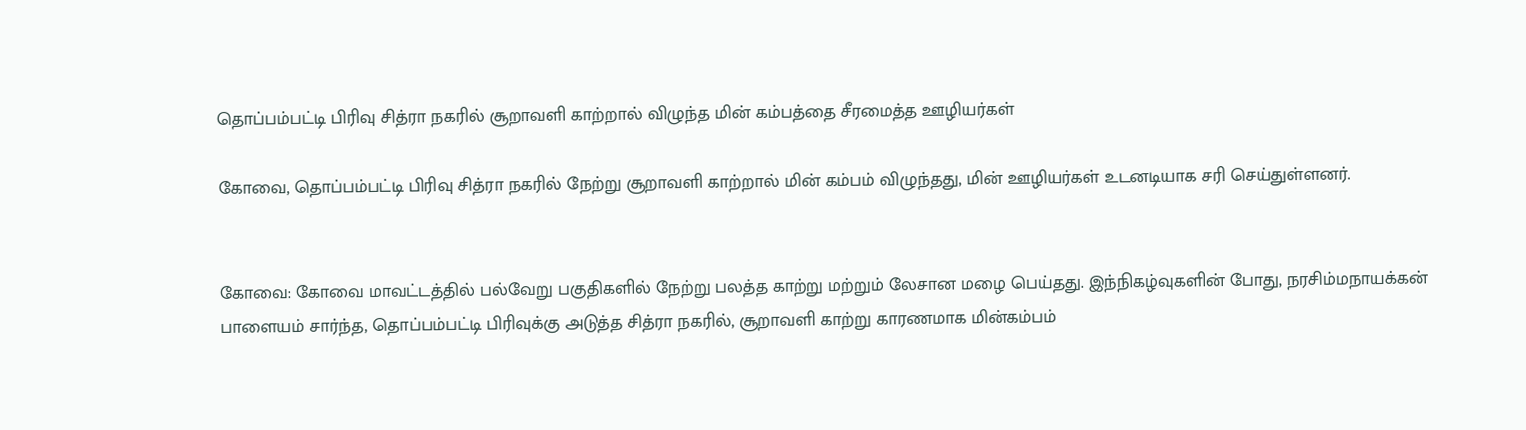தொப்பம்பட்டி பிரிவு சித்ரா நகரில் சூறாவளி காற்றால் விழுந்த மின் கம்பத்தை சீரமைத்த ஊழியர்கள்

கோவை, தொப்பம்பட்டி பிரிவு சித்ரா நகரில் நேற்று சூறாவளி காற்றால் மின் கம்பம் விழுந்தது, மின் ஊழியர்கள் உடனடியாக சரி செய்துள்ளனர்.


கோவை: கோவை மாவட்டத்தில் பல்வேறு பகுதிகளில் நேற்று பலத்த காற்று மற்றும் லேசான மழை பெய்தது. இந்நிகழ்வுகளின் போது, நரசிம்மநாயக்கன் பாளையம் சார்ந்த, தொப்பம்பட்டி பிரிவுக்கு அடுத்த சித்ரா நகரில், சூறாவளி காற்று காரணமாக மின்கம்பம்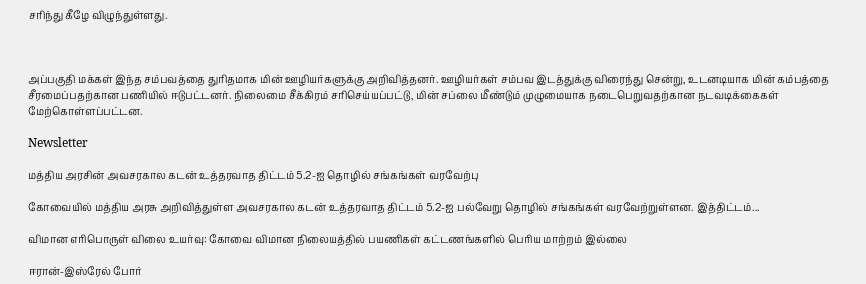சரிந்து கீழே விழுந்துள்ளது.



அப்பகுதி மக்கள் இந்த சம்பவத்தை துரிதமாக மின் ஊழியர்களுக்கு அறிவித்தனர். ஊழியர்கள் சம்பவ இடத்துக்கு விரைந்து சென்று, உடனடியாக மின் கம்பத்தை சீரமைப்பதற்கான பணியில் ஈடுபட்டனர். நிலைமை சீக்கிரம் சரிசெய்யப்பட்டு, மின் சப்லை மீண்டும் முழுமையாக நடைபெறுவதற்கான நடவடிக்கைகள் மேற்கொள்ளப்பட்டன.

Newsletter

மத்திய அரசின் அவசரகால கடன் உத்தரவாத திட்டம் 5.2-ஐ தொழில் சங்கங்கள் வரவேற்பு

கோவையில் மத்திய அரசு அறிவித்துள்ள அவசரகால கடன் உத்தரவாத திட்டம் 5.2-ஐ பல்வேறு தொழில் சங்கங்கள் வரவேற்றுள்ளன. இத்திட்டம்...

விமான எரிபொருள் விலை உயர்வு: கோவை விமான நிலையத்தில் பயணிகள் கட்டணங்களில் பெரிய மாற்றம் இல்லை

ஈரான்-இஸ்ரேல் போர்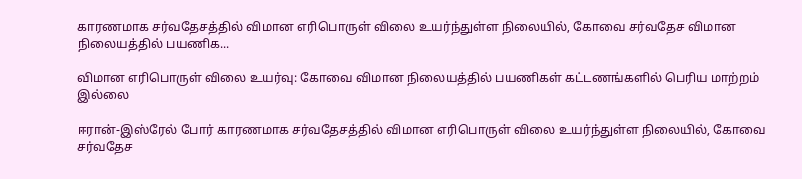காரணமாக சர்வதேசத்தில் விமான எரிபொருள் விலை உயர்ந்துள்ள நிலையில், கோவை சர்வதேச விமான நிலையத்தில் பயணிக...

விமான எரிபொருள் விலை உயர்வு: கோவை விமான நிலையத்தில் பயணிகள் கட்டணங்களில் பெரிய மாற்றம் இல்லை

ஈரான்-இஸ்ரேல் போர் காரணமாக சர்வதேசத்தில் விமான எரிபொருள் விலை உயர்ந்துள்ள நிலையில், கோவை சர்வதேச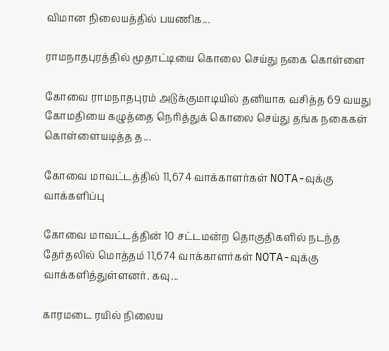விமான நிலையத்தில் பயணிக...

ராமநாதபுரத்தில் மூதாட்டியை கொலை செய்து நகை கொள்ளை

கோவை ராமநாதபுரம் அடுக்குமாடியில் தனியாக வசித்த 69 வயது கோமதியை கழுத்தை நெரித்துக் கொலை செய்து தங்க நகைகள் கொள்ளையடித்த த...

கோவை மாவட்டத்தில் 11,674 வாக்காளர்கள் NOTA-வுக்கு வாக்களிப்பு

கோவை மாவட்டத்தின் 10 சட்டமன்ற தொகுதிகளில் நடந்த தேர்தலில் மொத்தம் 11,674 வாக்காளர்கள் NOTA-வுக்கு வாக்களித்துள்ளனர். கவு...

காரமடை ரயில் நிலைய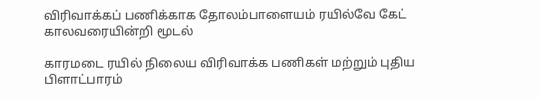விரிவாக்கப் பணிக்காக தோலம்பாளையம் ரயில்வே கேட் காலவரையின்றி மூடல்

காரமடை ரயில் நிலைய விரிவாக்க பணிகள் மற்றும் புதிய பிளாட்பாரம்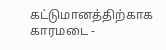கட்டுமானத்திற்காக காரமடை -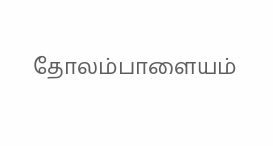தோலம்பாளையம்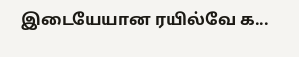இடையேயான ரயில்வே க...